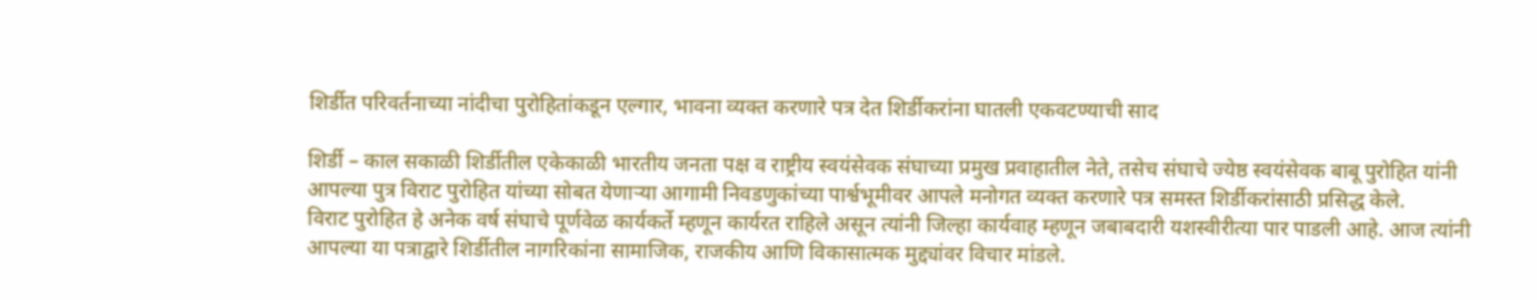शिर्डीत परिवर्तनाच्या नांदीचा पुरोहितांकडून एल्गार, भावना व्यक्त करणारे पत्र देत शिर्डीकरांना घातली एकवटण्याची साद

शिर्डी – काल सकाळी शिर्डीतील एकेकाळी भारतीय जनता पक्ष व राष्ट्रीय स्वयंसेवक संघाच्या प्रमुख प्रवाहातील नेते, तसेच संघाचे ज्येष्ठ स्वयंसेवक बाबू पुरोहित यांनी आपल्या पुत्र विराट पुरोहित यांच्या सोबत येणाऱ्या आगामी निवडणुकांच्या पार्श्वभूमीवर आपले मनोगत व्यक्त करणारे पत्र समस्त शिर्डीकरांसाठी प्रसिद्ध केले.
विराट पुरोहित हे अनेक वर्ष संघाचे पूर्णवेळ कार्यकर्ते म्हणून कार्यरत राहिले असून त्यांनी जिल्हा कार्यवाह म्हणून जबाबदारी यशस्वीरीत्या पार पाडली आहे. आज त्यांनी आपल्या या पत्राद्वारे शिर्डीतील नागरिकांना सामाजिक, राजकीय आणि विकासात्मक मुद्द्यांवर विचार मांडले.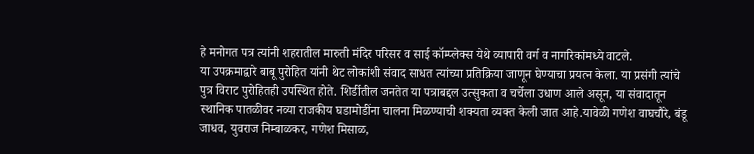हे मनोगत पत्र त्यांनी शहरातील मारुती मंदिर परिसर व साई कॉम्प्लेक्स येथे व्यापारी वर्ग व नागरिकांमध्ये वाटले.
या उपक्रमाद्वारे बाबू पुरोहित यांनी थेट लोकांशी संवाद साधत त्यांच्या प्रतिक्रिया जाणून घेण्याचा प्रयत्न केला. या प्रसंगी त्यांचे पुत्र विराट पुरोहितही उपस्थित होते. शिर्डीतील जनतेत या पत्राबद्दल उत्सुकता व चर्चेला उधाण आले असून, या संवादातून स्थानिक पातळीवर नव्या राजकीय घडामोडींना चालना मिळण्याची शक्यता व्यक्त केली जात आहे.यावेळी गणेश वाघचौरे, बंडू जाधव, युवराज निम्बाळकर, गणेश मिसाळ,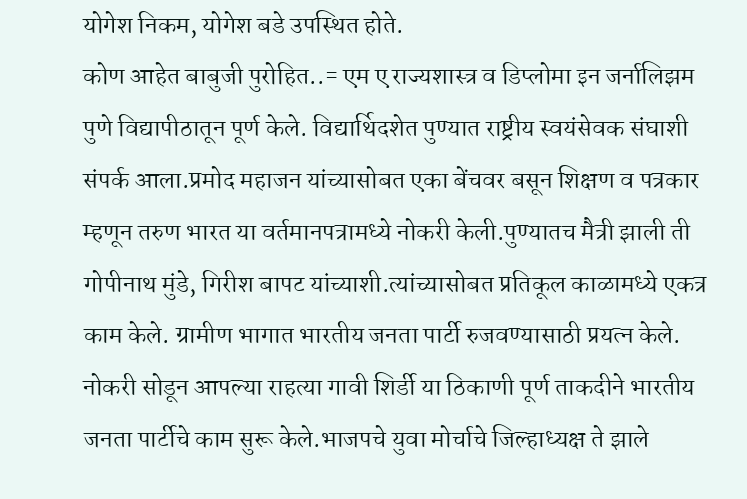योगेश निकम, योगेश बडे उपस्थित होते.
कोण आहेत बाबुजी पुरोहित..= एम ए राज्यशास्त्र व डिप्लोमा इन जर्नालिझम पुणे विद्यापीठातून पूर्ण केले. विद्यार्थिदशेत पुण्यात राष्ट्रीय स्वयंसेवक संघाशी संपर्क आला.प्रमोद महाजन यांच्यासोबत एका बेंचवर बसून शिक्षण व पत्रकार म्हणून तरुण भारत या वर्तमानपत्रामध्ये नोकरी केली.पुण्यातच मैत्री झाली ती गोपीनाथ मुंडे, गिरीश बापट यांच्याशी.त्यांच्यासोबत प्रतिकूल काळामध्ये एकत्र काम केले. ग्रामीण भागात भारतीय जनता पार्टी रुजवण्यासाठी प्रयत्न केले. नोकरी सोडून आपल्या राहत्या गावी शिर्डी या ठिकाणी पूर्ण ताकदीने भारतीय जनता पार्टीचे काम सुरू केले.भाजपचे युवा मोर्चाचे जिल्हाध्यक्ष ते झाले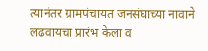त्यानंतर ग्रामपंचायत जनसंघाच्या नावाने लढवायचा प्रारंभ केला व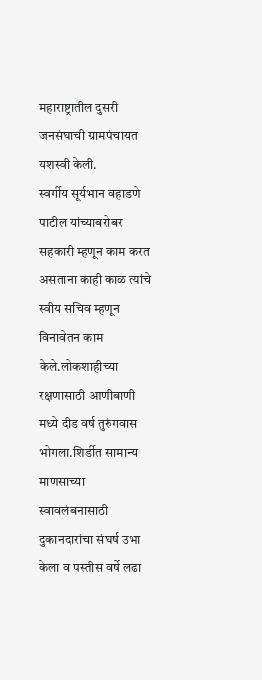महाराष्ट्रातील दुसरी जनसंघाची ग्रामपंचायत यशस्वी केली.
स्वर्गीय सूर्यभान वहाडणे पाटील यांच्याबरोबर सहकारी म्हणून काम करत असताना काही काळ त्यांचे स्वीय सचिव म्हणून विनावेतन काम केले.लोकशाहीच्या रक्षणासाठी आणीबाणी मध्ये दीड वर्ष तुरुंगवास भोगला.शिर्डीत सामान्य माणसाच्या स्वावलंबनासाठी दुकानदारांचा संघर्ष उभा केला व पस्तीस वर्षे लढा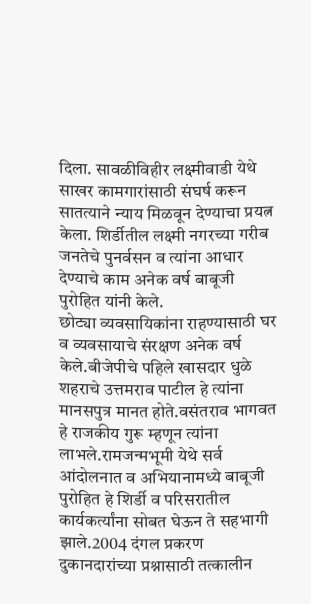दिला. सावळीविहीर लक्ष्मीवाडी येथे साखर कामगारांसाठी संघर्ष करून सातत्याने न्याय मिळवून देण्याचा प्रयत्न केला. शिर्डीतील लक्ष्मी नगरच्या गरीब जनतेचे पुनर्वसन व त्यांना आधार देण्याचे काम अनेक वर्ष बाबूजी पुरोहित यांनी केले.
छोट्या व्यवसायिकांना राहण्यासाठी घर व व्यवसायाचे संरक्षण अनेक वर्ष केले.बीजेपीचे पहिले खासदार धुळे शहराचे उत्तमराव पाटील हे त्यांना मानसपुत्र मानत होते.वसंतराव भागवत हे राजकीय गुरू म्हणून त्यांना लाभले.रामजन्मभूमी येथे सर्व आंदोलनात व अभियानामध्ये बाबूजी पुरोहित हे शिर्डी व परिसरातील कार्यकर्त्यांना सोबत घेऊन ते सहभागी झाले.2004 दंगल प्रकरण दुकानदारांच्या प्रश्नासाठी तत्कालीन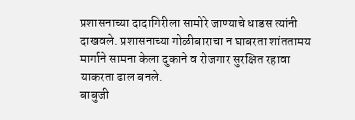प्रशासनाच्या दादागिरीला सामोरे जाण्याचे धाडस त्यांनी दाखवले. प्रशासनाच्या गोळीबाराचा न घाबरता शांततामय मार्गाने सामना केला दुकाने व रोजगार सुरक्षित रहावा याकरता ढाल बनले.
बाबुजी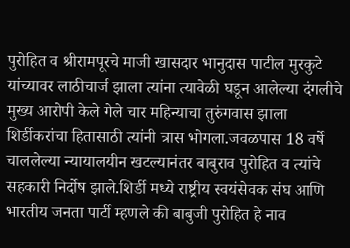पुरोहित व श्रीरामपूरचे माजी खासदार भानुदास पाटील मुरकुटे यांच्यावर लाठीचार्ज झाला त्यांना त्यावेळी घडून आलेल्या दंगलीचे मुख्य आरोपी केले गेले चार महिन्याचा तुरुंगवास झाला शिर्डीकरांचा हितासाठी त्यांनी त्रास भोगला.जवळपास 18 वर्षे चाललेल्या न्यायालयीन खटल्यानंतर बाबुराव पुरोहित व त्यांचे सहकारी निर्दोष झाले.शिर्डी मध्ये राष्ट्रीय स्वयंसेवक संघ आणि भारतीय जनता पार्टी म्हणले की बाबुजी पुरोहित हे नाव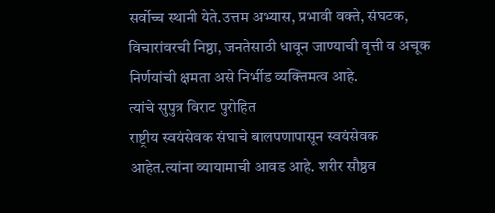सर्वोच्च स्थानी येते.उत्तम अभ्यास, प्रभावी वक्ते, संघटक, विचारांवरची निष्ठा, जनतेसाठी धावून जाण्याची वृत्ती व अचूक निर्णयांची क्षमता असे निर्भीड व्यक्तिमत्व आहे.
त्यांचे सुपुत्र विराट पुरोहित
राष्ट्रीय स्वयंसेवक संघाचे बालपणापासून स्वयंसेवक आहेत.त्यांना व्यायामाची आवड आहे. शरीर सौष्ठव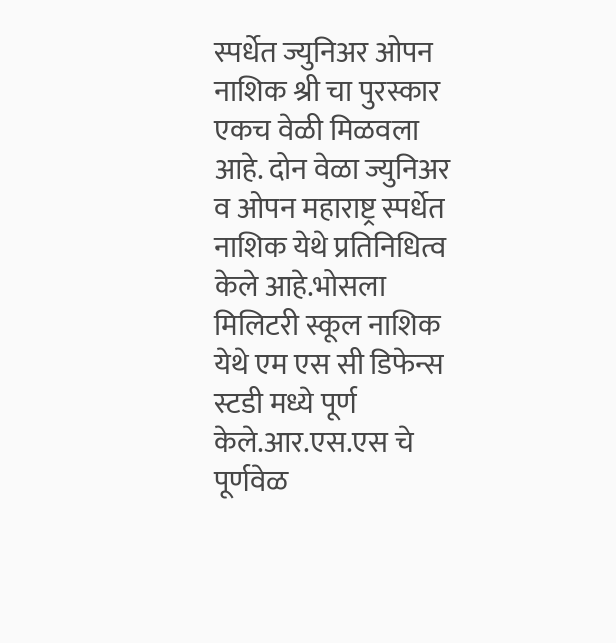स्पर्धेत ज्युनिअर ओपन नाशिक श्री चा पुरस्कार एकच वेळी मिळवला आहे. दोन वेळा ज्युनिअर व ओपन महाराष्ट्र स्पर्धेत नाशिक येथे प्रतिनिधित्व केले आहे.भोसला मिलिटरी स्कूल नाशिक येथे एम एस सी डिफेन्स स्टडी मध्ये पूर्ण केले.आर.एस.एस चे पूर्णवेळ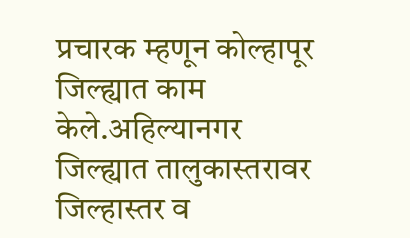प्रचारक म्हणून कोल्हापूर जिल्ह्यात काम केले.अहिल्यानगर जिल्ह्यात तालुकास्तरावर जिल्हास्तर व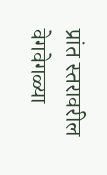प्रांत स्तरावरील वेगवेगळ्या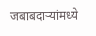जबाबदाऱ्यांमध्ये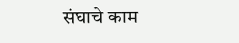संघाचे काम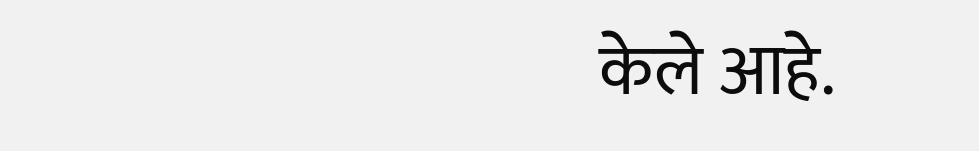केले आहे.